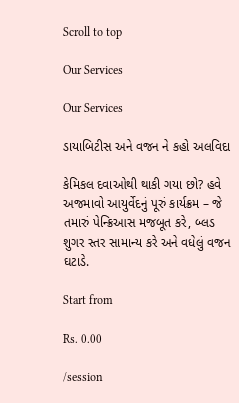Scroll to top

Our Services

Our Services

ડાયાબિટીસ અને વજન ને કહો અલવિદા

કેમિકલ દવાઓથી થાકી ગયા છો? હવે અજમાવો આયુર્વેદનું પૂરું કાર્યક્રમ – જે તમારું પેન્ક્રિઆસ મજબૂત કરે, બ્લડ શુગર સ્તર સામાન્ય કરે અને વધેલું વજન ઘટાડે.

Start from

Rs. 0.00

/session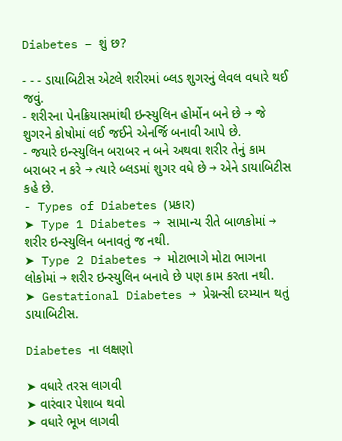Diabetes – શું છ?

- - - ડાયાબિટીસ એટલે શરીરમાં બ્લડ શુગરનું લેવલ વધારે થઈ જવું.
- શરીરના પેનક્રિયાસમાંથી ઇન્સ્યુલિન હોર્મોન બને છે → જે શુગરને કોષોમાં લઈ જઈને એનર્જિ બનાવી આપે છે.
- જયારે ઇન્સ્યુલિન બરાબર ન બને અથવા શરીર તેનું કામ બરાબર ન કરે → ત્યારે બ્લડમાં શુગર વધે છે → એને ડાયાબિટીસ કહે છે.
- Types of Diabetes (પ્રકાર)
➤ Type 1 Diabetes → સામાન્ય રીતે બાળકોમાં → શરીર ઇન્સ્યુલિન બનાવતું જ નથી.
➤ Type 2 Diabetes → મોટાભાગે મોટા ભાગના લોકોમાં → શરીર ઇન્સ્યુલિન બનાવે છે પણ કામ કરતા નથી.
➤ Gestational Diabetes → પ્રેગ્નન્સી દરમ્યાન થતું ડાયાબિટીસ.

Diabetes ના લક્ષણો

➤ વધારે તરસ લાગવી
➤ વારંવાર પેશાબ થવો
➤ વધારે ભૂખ લાગવી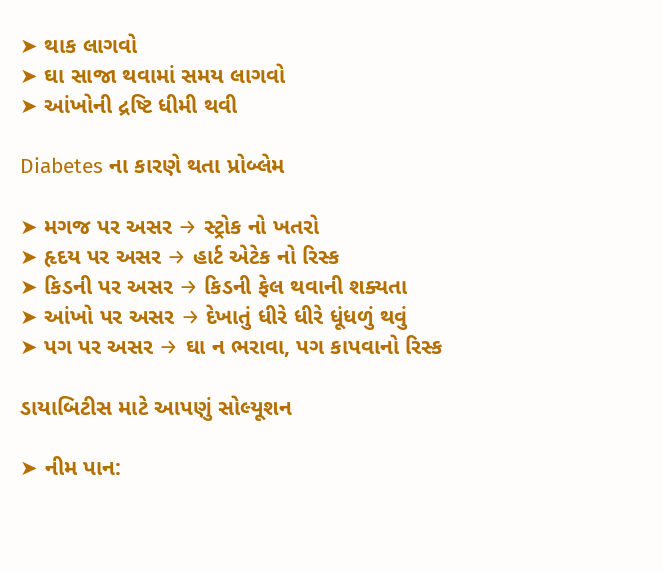➤ થાક લાગવો
➤ ઘા સાજા થવામાં સમય લાગવો
➤ આંખોની દ્રષ્ટિ ધીમી થવી

Diabetes ના કારણે થતા પ્રોબ્લેમ

➤ મગજ પર અસર → સ્ટ્રોક નો ખતરો
➤ હૃદય પર અસર → હાર્ટ એટેક નો રિસ્ક
➤ કિડની પર અસર → કિડની ફેલ થવાની શક્યતા
➤ આંખો પર અસર → દેખાતું ધીરે ધીરે ધૂંધળું થવું
➤ પગ પર અસર → ઘા ન ભરાવા, પગ કાપવાનો રિસ્ક

ડાયાબિટીસ માટે આપણું સોલ્યૂશન

➤ નીમ પાન: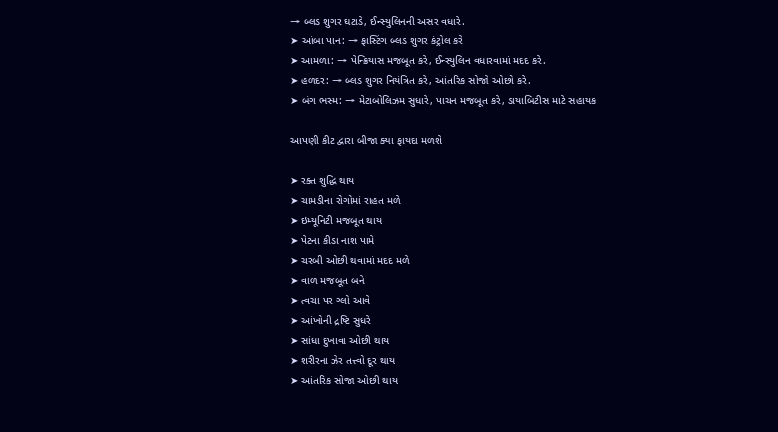→ બ્લડ શુગર ઘટાડે, ઈન્સ્યુલિનની અસર વધારે.
➤ આંબા પાન: → ફાસ્ટિંગ બ્લડ શુગર કંટ્રોલ કરે
➤ આમળા: → પેન્ક્રિયાસ મજબૂત કરે, ઈન્સ્યુલિન વધારવામાં મદદ કરે.
➤ હળદર: → બ્લડ શુગર નિયંત્રિત કરે, આંતરિક સોજો ઓછો કરે.
➤ બંગ ભસ્મ: → મેટાબોલિઝમ સુધારે, પાચન મજબૂત કરે, ડાયાબિટીસ માટે સહાયક

આપણી કીટ દ્વારા બીજા ક્યા ફાયદા મળશે

➤ રક્ત શુદ્ધિ થાય
➤ ચામડીના રોગોમાં રાહત મળે
➤ ઇમ્યૂનિટી મજબૂત થાય
➤ પેટના કીડા નાશ પામે
➤ ચરબી ઓછી થવામાં મદદ મળે
➤ વાળ મજબૂત બને
➤ ત્વચા પર ગ્લો આવે
➤ આંખોની દ્રષ્ટિ સુધરે
➤ સાંધા દુખાવા ઓછી થાય
➤ શરીરના ઝેર તત્ત્વો દૂર થાય
➤ આંતરિક સોજા ઓછી થાય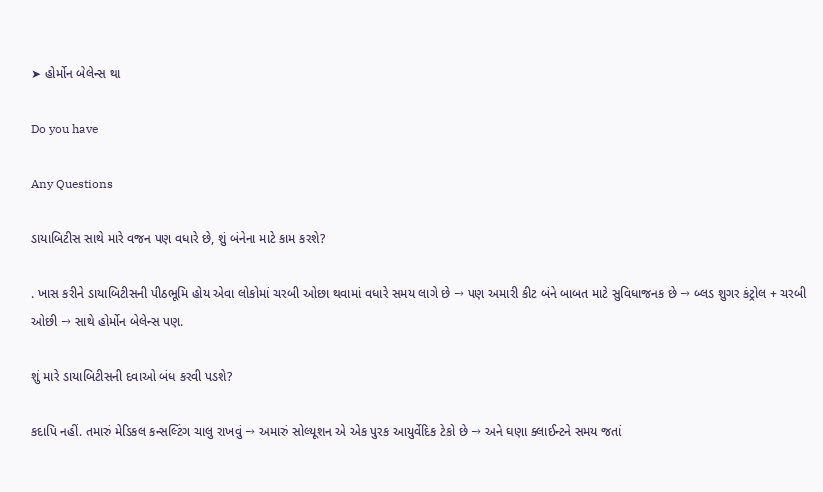➤ હોર્મોન બેલેન્સ થા

Do you have

Any Questions

ડાયાબિટીસ સાથે મારે વજન પણ વધારે છે, શું બંનેના માટે કામ કરશે?

. ખાસ કરીને ડાયાબિટીસની પીઠભૂમિ હોય એવા લોકોમાં ચરબી ઓછા થવામાં વધારે સમય લાગે છે → પણ અમારી કીટ બંને બાબત માટે સુવિધાજનક છે → બ્લડ શુગર કંટ્રોલ + ચરબી ઓછી → સાથે હોર્મોન બેલેન્સ પણ.

શું મારે ડાયાબિટીસની દવાઓ બંધ કરવી પડશે?

કદાપિ નહીં. તમારું મેડિકલ કન્સલ્ટિંગ ચાલુ રાખવું → અમારું સોલ્યૂશન એ એક પુરક આયુર્વેદિક ટેકો છે → અને ઘણા ક્લાઈન્ટને સમય જતાં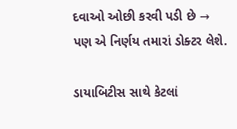દવાઓ ઓછી કરવી પડી છે → પણ એ નિર્ણય તમારાં ડોક્ટર લેશે.

ડાયાબિટીસ સાથે કેટલાં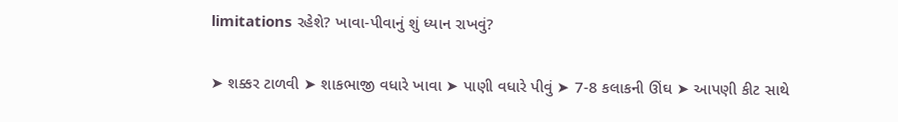limitations રહેશે? ખાવા-પીવાનું શું ધ્યાન રાખવું?

➤ શક્કર ટાળવી ➤ શાકભાજી વધારે ખાવા ➤ પાણી વધારે પીવું ➤ 7-8 કલાકની ઊંઘ ➤ આપણી કીટ સાથે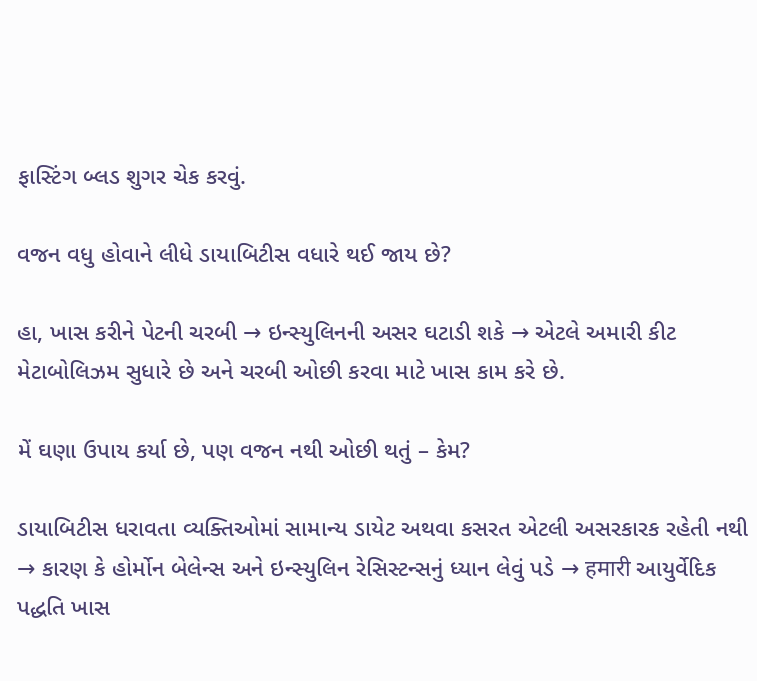ફાસ્ટિંગ બ્લડ શુગર ચેક કરવું.

વજન વધુ હોવાને લીધે ડાયાબિટીસ વધારે થઈ જાય છે?

હા, ખાસ કરીને પેટની ચરબી → ઇન્સ્યુલિનની અસર ઘટાડી શકે → એટલે અમારી કીટ મેટાબોલિઝમ સુધારે છે અને ચરબી ઓછી કરવા માટે ખાસ કામ કરે છે.

મેં ઘણા ઉપાય કર્યા છે, પણ વજન નથી ઓછી થતું – કેમ?

ડાયાબિટીસ ધરાવતા વ્યક્તિઓમાં સામાન્ય ડાયેટ અથવા કસરત એટલી અસરકારક રહેતી નથી → કારણ કે હોર્મોન બેલેન્સ અને ઇન્સ્યુલિન રેસિસ્ટન્સનું ધ્યાન લેવું પડે → हमारी આયુર્વેદિક પદ્ધતિ ખાસ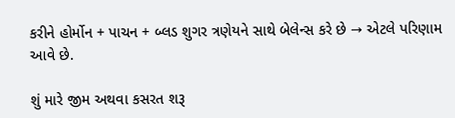કરીને હોર્મોન + પાચન + બ્લડ શુગર ત્રણેયને સાથે બેલેન્સ કરે છે → એટલે પરિણામ આવે છે.

શું મારે જીમ અથવા કસરત શરૂ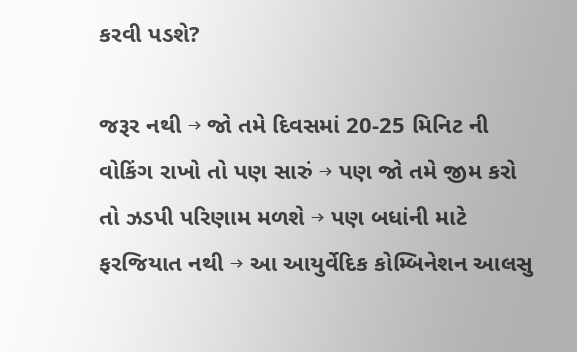કરવી પડશે?

જરૂર નથી → જો તમે દિવસમાં 20-25 મિનિટ ની વોકિંગ રાખો તો પણ સારું → પણ જો તમે જીમ કરો તો ઝડપી પરિણામ મળશે → પણ બધાંની માટે ફરજિયાત નથી → આ આયુર્વેદિક કોમ્બિનેશન આલસુ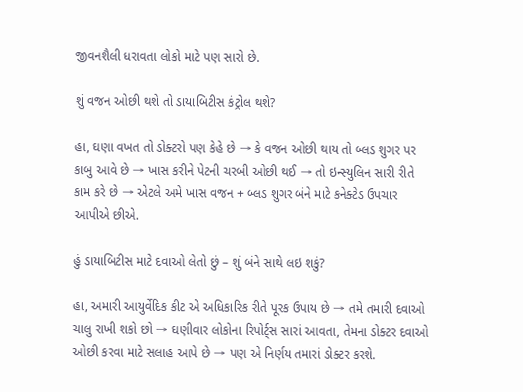જીવનશૈલી ધરાવતા લોકો માટે પણ સારો છે.

શું વજન ઓછી થશે તો ડાયાબિટીસ કંટ્રોલ થશે?

હા, ઘણા વખત તો ડોક્ટરો પણ કેહે છે → કે વજન ઓછી થાય તો બ્લડ શુગર પર કાબુ આવે છે → ખાસ કરીને પેટની ચરબી ઓછી થઈ → તો ઇન્સ્યુલિન સારી રીતે કામ કરે છે → એટલે અમે ખાસ વજન + બ્લડ શુગર બંને માટે કનેક્ટેડ ઉપચાર આપીએ છીએ.

હું ડાયાબિટીસ માટે દવાઓ લેતો છું – શું બંને સાથે લઇ શકું?

હા, અમારી આયુર્વેદિક કીટ એ અધિકારિક રીતે પૂરક ઉપાય છે → તમે તમારી દવાઓ ચાલુ રાખી શકો છો → ઘણીવાર લોકોના રિપોર્ટ્સ સારાં આવતા, તેમના ડોક્ટર દવાઓ ઓછી કરવા માટે સલાહ આપે છે → પણ એ નિર્ણય તમારાં ડોક્ટર કરશે.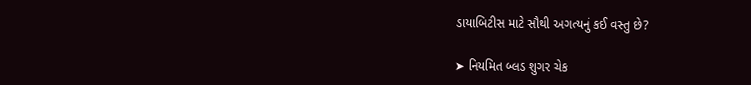ડાયાબિટીસ માટે સૌથી અગત્યનું કઈ વસ્તુ છે?

➤ નિયમિત બ્લડ શુગર ચેક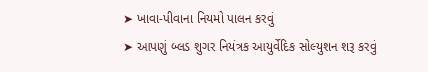➤ ખાવા-પીવાના નિયમો પાલન કરવું
➤ આપણું બ્લડ શુગર નિયંત્રક આયુર્વેદિક સોલ્યુશન શરૂ કરવું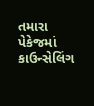તમારા પેકેજમાં કાઉન્સેલિંગ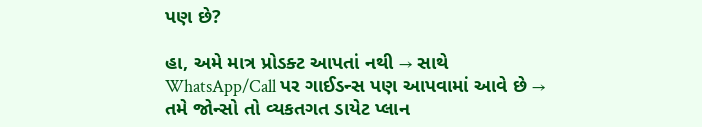પણ છે?

હા, અમે માત્ર પ્રોડક્ટ આપતાં નથી → સાથે WhatsApp/Call પર ગાઈડન્સ પણ આપવામાં આવે છે → તમે જોન્સો તો વ્યકતગત ડાયેટ પ્લાન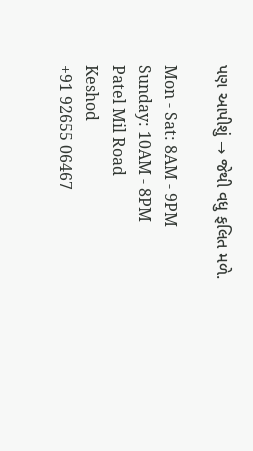પણ આપીશું → જેથી વધુ ફલિત મળે.

Mon - Sat: 8AM - 9PM
Sunday: 10AM - 8PM
Patel Mil Road
Keshod
+91 92655 06467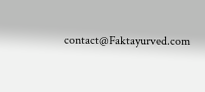contact@Faktayurved.com